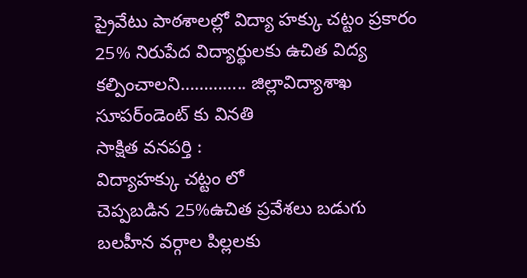ప్రైవేటు పాఠశాలల్లో విద్యా హక్కు చట్టం ప్రకారం 25% నిరుపేద విద్యార్థులకు ఉచిత విద్య కల్పించాలని………….. జిల్లావిద్యాశాఖ సూపర్ండెంట్ కు వినతి
సాక్షిత వనపర్తి :
విద్యాహక్కు చట్టం లో
చెప్పబడిన 25%ఉచిత ప్రవేశలు బడుగు బలహీన వర్గాల పిల్లలకు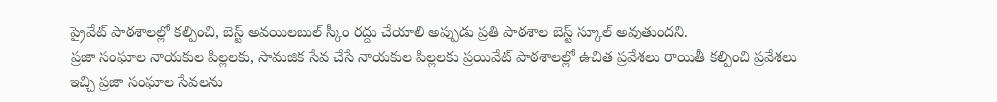ప్రైవేట్ పాఠశాలల్లో కల్పించి, బెస్ట్ అవయిలబుల్ స్కీం రద్దు చేయాలి అప్పుడు ప్రతి పాఠశాల బెస్ట్ స్కూల్ అవుతుందని.
ప్రజా సంఘాల నాయకుల పిల్లలకు, సామజిక సేవ చేసే నాయకుల పిల్లలకు ప్రయివేట్ పాఠశాలల్లో ఉచిత ప్రవేశలు రాయితీ కల్పించి ప్రవేశలు ఇచ్చి ప్రజా సంఘాల సేవలను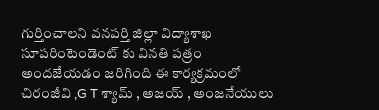గుర్తించాలని వనపర్తి జిల్లా విద్యాశాఖ సూపరింటెండెంట్ కు వినతి పత్రం అందజేయడం జరిగింది ఈ కార్యక్రమంలో
చిరంజీవి ,G T శ్యామ్ , అజయ్ , అంజనేయులు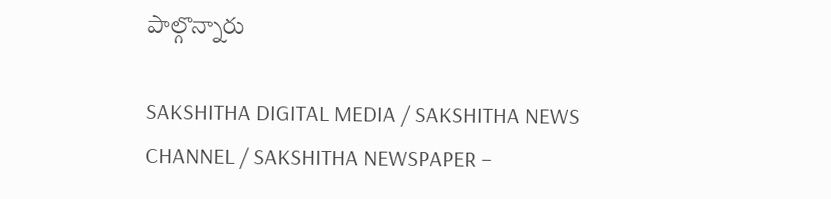పాల్గొన్నారు

SAKSHITHA DIGITAL MEDIA / SAKSHITHA NEWS CHANNEL / SAKSHITHA NEWSPAPER –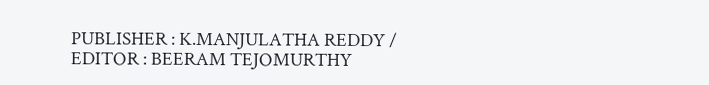PUBLISHER : K.MANJULATHA REDDY / EDITOR : BEERAM TEJOMURTHY